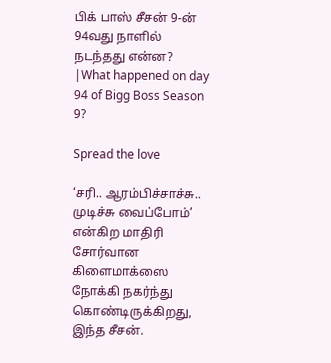பிக் பாஸ் சீசன் 9-ன் 94வது நாளில் நடந்தது என்ன? |What happened on day 94 of Bigg Boss Season 9?

Spread the love

‘சரி.. ஆரம்பிச்சாச்சு.. முடிச்சு வைப்போம்’ என்கிற மாதிரி சோர்வான கிளைமாக்ஸை நோக்கி நகர்ந்து கொண்டிருக்கிறது, இந்த சீசன்.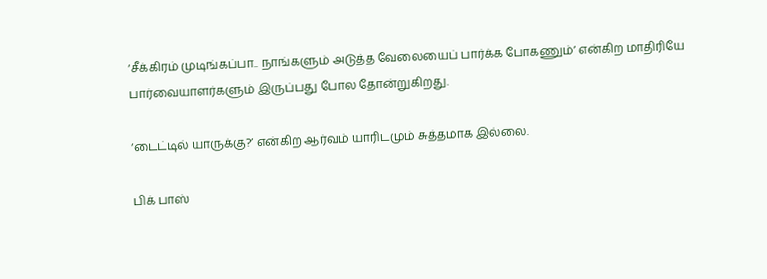‘சீக்கிரம் முடிங்கப்பா.. நாங்களும் அடுத்த வேலையைப் பார்க்க போகணும்’ என்கிற மாதிரியே பார்வையாளர்களும் இருப்பது போல தோன்றுகிறது.

‘டைட்டில் யாருக்கு?’ என்கிற ஆர்வம் யாரிடமும் சுத்தமாக இல்லை.

பிக் பாஸ்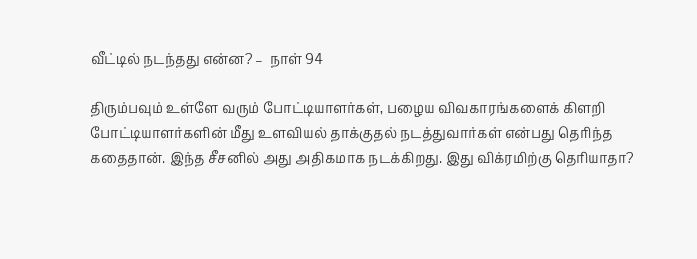வீட்டில் நடந்தது என்ன? –  நாள் 94

திரும்பவும் உள்ளே வரும் போட்டியாளர்கள், பழைய விவகாரங்களைக் கிளறி போட்டியாளர்களின் மீது உளவியல் தாக்குதல் நடத்துவார்கள் என்பது தெரிந்த கதைதான். இந்த சீசனில் அது அதிகமாக நடக்கிறது. இது விக்ரமிற்கு தெரியாதா?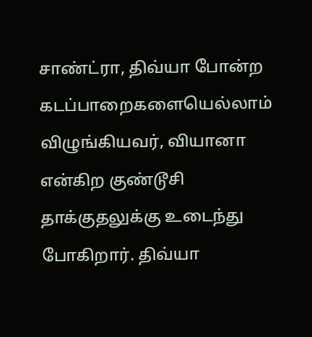சாண்ட்ரா, திவ்யா போன்ற கடப்பாறைகளையெல்லாம் விழுங்கியவர், வியானா என்கிற குண்டூசி தாக்குதலுக்கு உடைந்து போகிறார். திவ்யா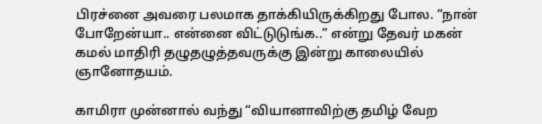பிரச்னை அவரை பலமாக தாக்கியிருக்கிறது போல. “நான் போறேன்யா.. என்னை விட்டுடுங்க..” என்று தேவர் மகன் கமல் மாதிரி தழுதழுத்தவருக்கு இன்று காலையில் ஞானோதயம்.

காமிரா முன்னால் வந்து “வியானாவிற்கு தமிழ் வேற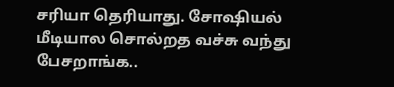சரியா தெரியாது. சோஷியல் மீடியால சொல்றத வச்சு வந்து பேசறாங்க..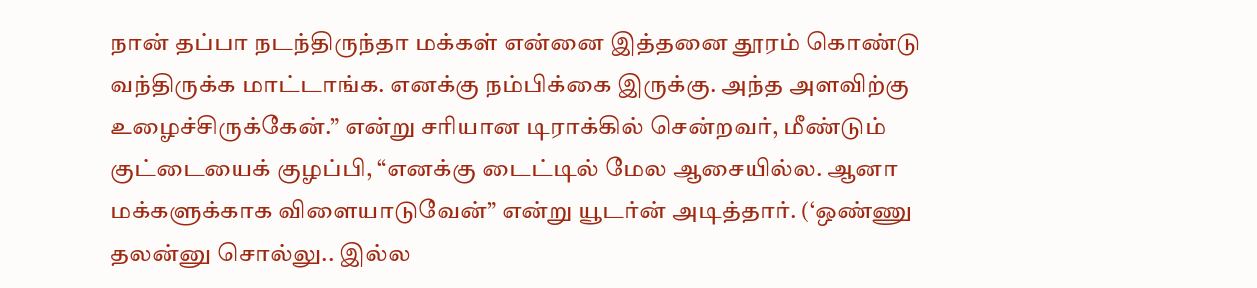நான் தப்பா நடந்திருந்தா மக்கள் என்னை இத்தனை தூரம் கொண்டு வந்திருக்க மாட்டாங்க. எனக்கு நம்பிக்கை இருக்கு. அந்த அளவிற்கு உழைச்சிருக்கேன்.” என்று சரியான டிராக்கில் சென்றவர், மீண்டும் குட்டையைக் குழப்பி, “எனக்கு டைட்டில் மேல ஆசையில்ல. ஆனா மக்களுக்காக விளையாடுவேன்” என்று யூடர்ன் அடித்தார். (‘ஒண்ணு தலன்னு சொல்லு.. இல்ல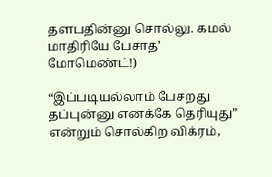தளபதின்னு சொல்லு. கமல் மாதிரியே பேசாத’ மோமெண்ட்!)

“இப்படியல்லாம் பேசறது தப்புன்னு எனக்கே தெரியுது” என்றும் சொல்கிற விக்ரம்,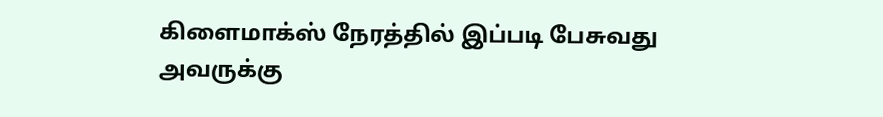கிளைமாக்ஸ் நேரத்தில் இப்படி பேசுவது அவருக்கு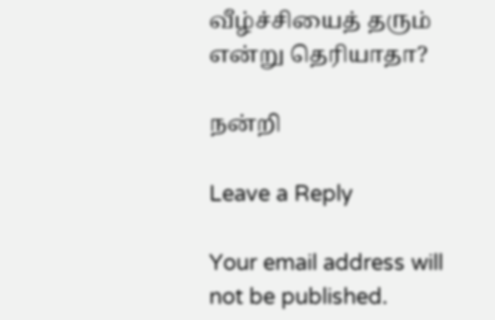வீழ்ச்சியைத் தரும் என்று தெரியாதா?

நன்றி

Leave a Reply

Your email address will not be published.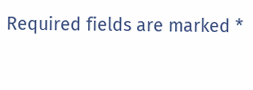Required fields are marked *